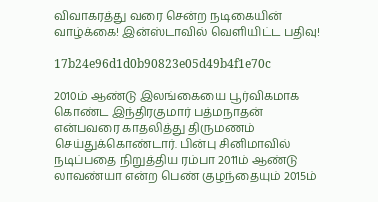விவாகரத்து வரை சென்ற நடிகையின் வாழ்க்கை! இன்ஸ்டாவில் வெளியிட்ட பதிவு!

17b24e96d1d0b90823e05d49b4f1e70c

2010ம் ஆண்டு இலங்கையை பூர்விகமாக கொண்ட இந்திரகுமார் பத்மநாதன் என்பவரை காதலித்து திருமணம் செய்துக்கொண்டார். பின்பு சினிமாவில் நடிப்பதை நிறுத்திய ரம்பா 2011ம் ஆண்டு லாவண்யா என்ற பெண் குழந்தையும் 2015ம்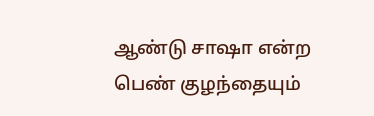ஆண்டு சாஷா என்ற பெண் குழந்தையும்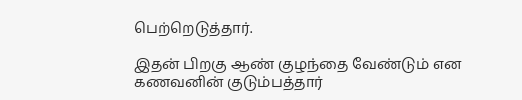பெற்றெடுத்தார்.

இதன் பிறகு ஆண் குழந்தை வேண்டும் என கணவனின் குடும்பத்தார்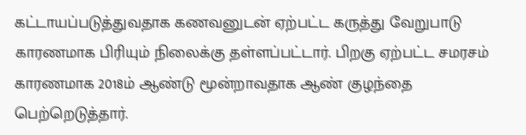கட்டாயப்படுத்துவதாக கணவனுடன் ஏற்பட்ட கருத்து வேறுபாடு காரணமாக பிரியும் நிலைக்கு தள்ளப்பட்டார். பிறகு ஏற்பட்ட சமரசம் காரணமாக 2018ம் ஆண்டு மூன்றாவதாக ஆண் குழந்தை பெற்றெடுத்தார்.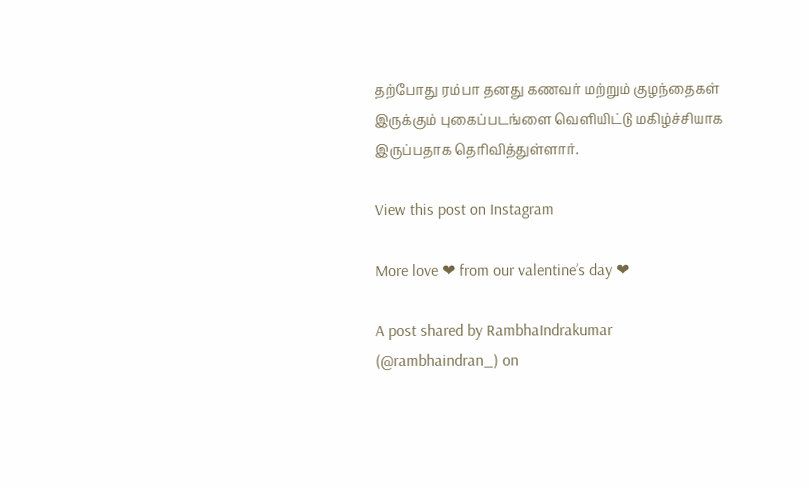தற்போது ரம்பா தனது கணவர் மற்றும் குழந்தைகள் இருக்கும் புகைப்படங்ளை வெளியிட்டு மகிழ்ச்சியாக இருப்பதாக தெரிவித்துள்ளார்.

View this post on Instagram

More love ❤ from our valentine’s day ❤

A post shared by RambhaIndrakumar (@rambhaindran_) on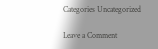Categories Uncategorized

Leave a Comment